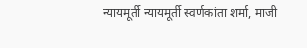न्‍यायमूर्ती न्यायमूर्ती स्वर्णकांता शर्मा, माजी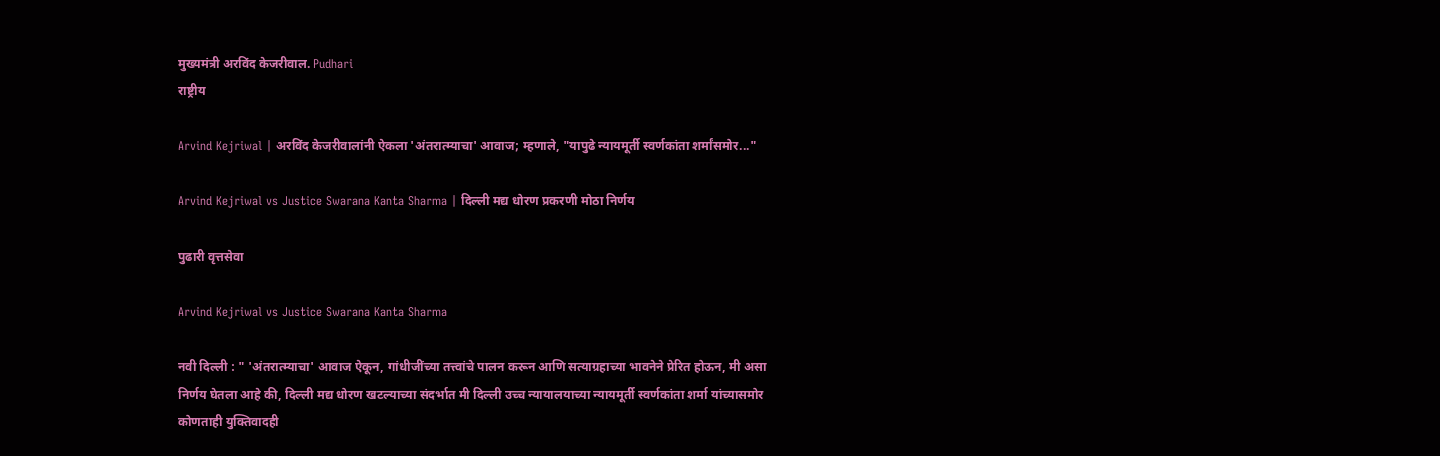मुख्‍यमंत्री अरविंद केजरीवाल. Pudhari
राष्ट्रीय

Arvind Kejriwal | अरविंद केजरीवालांनी ऐकला 'अंतरात्म्याचा' आवाज; म्हणाले, "यापुढे न्यायमूर्ती स्वर्णकांता शर्मांसमोर..."

Arvind Kejriwal vs Justice Swarana Kanta Sharma | दिल्ली मद्य धोरण प्रकरणी मोठा निर्णय

पुढारी वृत्तसेवा

Arvind Kejriwal vs Justice Swarana Kanta Sharma

नवी दिल्ली : " 'अंतरात्म्याचा' आवाज ऐकून, गांधीजींच्या तत्त्वांचे पालन करून आणि सत्याग्रहाच्या भावनेने प्रेरित होऊन, मी असा निर्णय घेतला आहे की, दिल्ली मद्य धोरण खटल्याच्या संदर्भात मी दिल्ली उच्च न्यायालयाच्या न्यायमूर्ती स्वर्णकांता शर्मा यांच्‍यासमोर कोणताही युक्तिवादही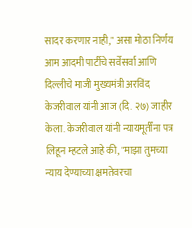सादर करणार नाही," असा मोठा निर्णय आम आदमी पार्टीचे सर्वेसर्वा आणि दिल्लीचे माजी मुख्यमंत्री अरविंद केजरीवाल यांनी आज (दि. २७) जाहीर केला. केजरीवाल यांनी न्यायमूर्तींना पत्र लिहून म्हटले आहे की, "माझा तुमच्या न्याय देण्याच्या क्षमतेवरचा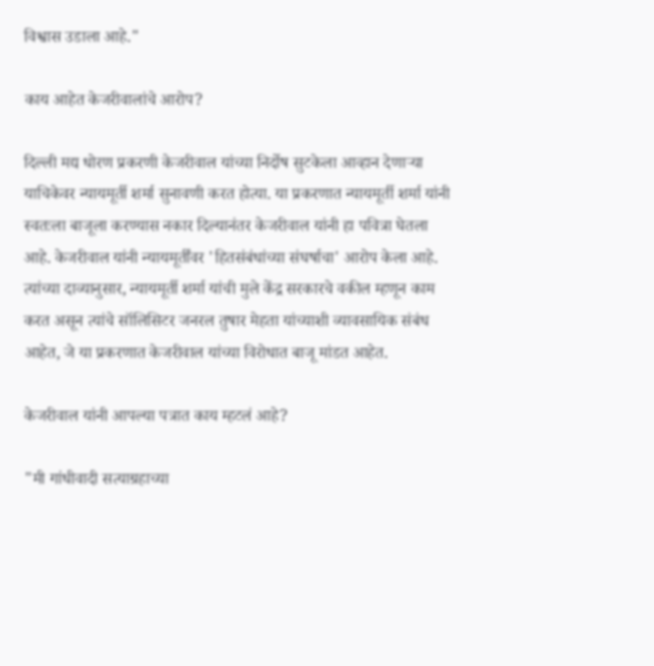विश्वास उडाला आहे."

काय आहेत केजरीवालांचे आरोप?

दिल्ली मद्य धोरण प्रकरणी केजरीवाल यांच्या निर्दोष सुटकेला आव्हान देणाऱ्या याचिकेवर न्यायमूर्ती शर्मा सुनावणी करत होत्या. या प्रकरणात न्यायमूर्ती शर्मा यांनी स्वतःला बाजूला करण्यास नकार दिल्यानंतर केजरीवाल यांनी हा पवित्रा घेतला आहे. केजरीवाल यांनी न्यायमूर्तींवर 'हितसंबंधांच्या संघर्षाचा' आरोप केला आहे. त्यांच्या दाव्यानुसार, न्यायमूर्ती शर्मा यांची मुले केंद्र सरकारचे वकील म्हणून काम करत असून त्यांचे सॉलिसिटर जनरल तुषार मेहता यांच्याशी व्यावसायिक संबंध आहेत, जे या प्रकरणात केजरीवाल यांच्या विरोधात बाजू मांडत आहेत.

केजरीवाल यांनी आपल्या पत्रात काय म्हटलं आहे?

"मी गांधीवादी सत्याग्रहाच्या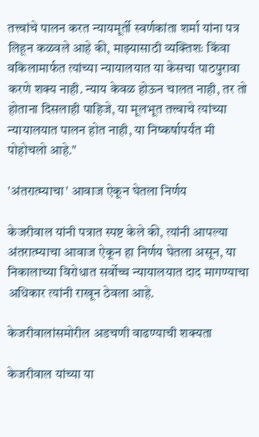तत्त्वांचे पालन करत न्यायमूर्ती स्वर्णकांता शर्मा यांना पत्र लिहून कळवले आहे की, माझ्यासाठी व्यक्तिशः किंवा वकिलामार्फत त्यांच्या न्यायालयात या केसचा पाठपुरावा करणे शक्य नाही. न्याय केवळ होऊन चालत नाही, तर तो होताना दिसलाही पाहिजे, या मूलभूत तत्त्वाचे त्यांच्या न्यायालयात पालन होत नाही, या निष्कर्षापर्यंत मी पोहोचलो आहे."

'अंतरात्म्याचा' आवाज ऐकून घेतला निर्णय

केजरीवाल यांनी पत्रात स्पष्ट केले की, त्यांनी आपल्या अंतरात्म्याचा आवाज ऐकून हा निर्णय घेतला असून, या निकालाच्या विरोधात सर्वोच्च न्यायालयात दाद मागण्याचा अधिकार त्यांनी राखून ठेवला आहे.

केजरीवालांसमोरील अडचणी वाढण्याची शक्यता

केजरीवाल यांच्या या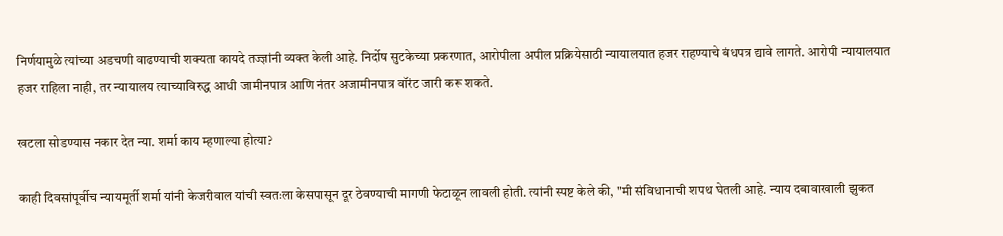निर्णयामुळे त्यांच्या अडचणी वाढण्याची शक्यता कायदे तज्ज्ञांनी व्यक्त केली आहे. निर्दोष सुटकेच्या प्रकरणात, आरोपीला अपील प्रक्रियेसाठी न्यायालयात हजर राहण्याचे बंधपत्र द्यावे लागते. आरोपी न्यायालयात हजर राहिला नाही, तर न्यायालय त्याच्याविरुद्ध आधी जामीनपात्र आणि नंतर अजामीनपात्र वॉरंट जारी करू शकते.

खटला सोडण्यास नकार देत न्या. शर्मा काय म्हणाल्या होत्या?

काही दिवसांपूर्वीच न्यायमूर्ती शर्मा यांनी केजरीवाल यांची स्वतःला केसपासून दूर ठेवण्याची मागणी फेटाळून लावली होती. त्यांनी स्पष्ट केले की, "मी संविधानाची शपथ घेतली आहे. न्याय दबावाखाली झुकत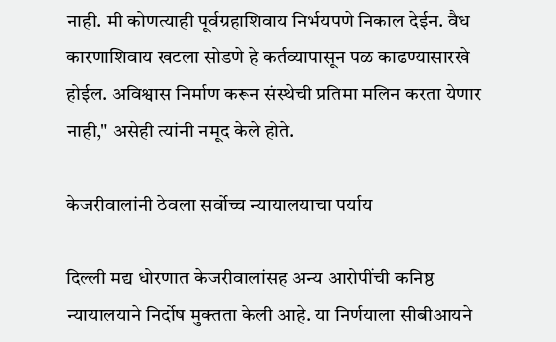नाही. मी कोणत्याही पूर्वग्रहाशिवाय निर्भयपणे निकाल देईन. वैध कारणाशिवाय खटला सोडणे हे कर्तव्यापासून पळ काढण्यासारखे होईल. अविश्वास निर्माण करून संस्थेची प्रतिमा मलिन करता येणार नाही," असेही त्यांनी नमूद केले होते.

केजरीवालांनी ठेवला सर्वोच्च न्यायालयाचा पर्याय

दिल्ली मद्य धोरणात केजरीवालांसह अन्य आरोपींची कनिष्ठ न्यायालयाने निर्दोष मुक्तता केली आहे. या निर्णयाला सीबीआयने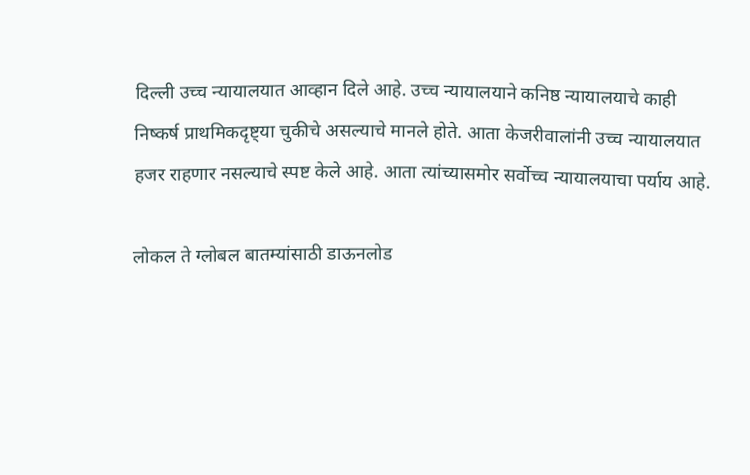दिल्ली उच्च न्यायालयात आव्हान दिले आहे. उच्च न्यायालयाने कनिष्ठ न्यायालयाचे काही निष्कर्ष प्राथमिकदृष्ट्या चुकीचे असल्याचे मानले होते. आता केजरीवालांनी उच्च न्यायालयात हजर राहणार नसल्याचे स्पष्ट केले आहे. आता त्यांच्यासमोर सर्वोच्च न्यायालयाचा पर्याय आहे.

लोकल ते ग्लोबल बातम्यांसाठी डाऊनलोड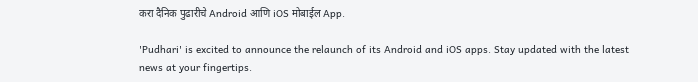करा दैनिक पुढारीचे Android आणि iOS मोबाईल App.

'Pudhari' is excited to announce the relaunch of its Android and iOS apps. Stay updated with the latest news at your fingertips.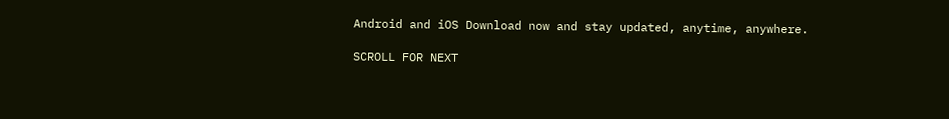Android and iOS Download now and stay updated, anytime, anywhere.

SCROLL FOR NEXT